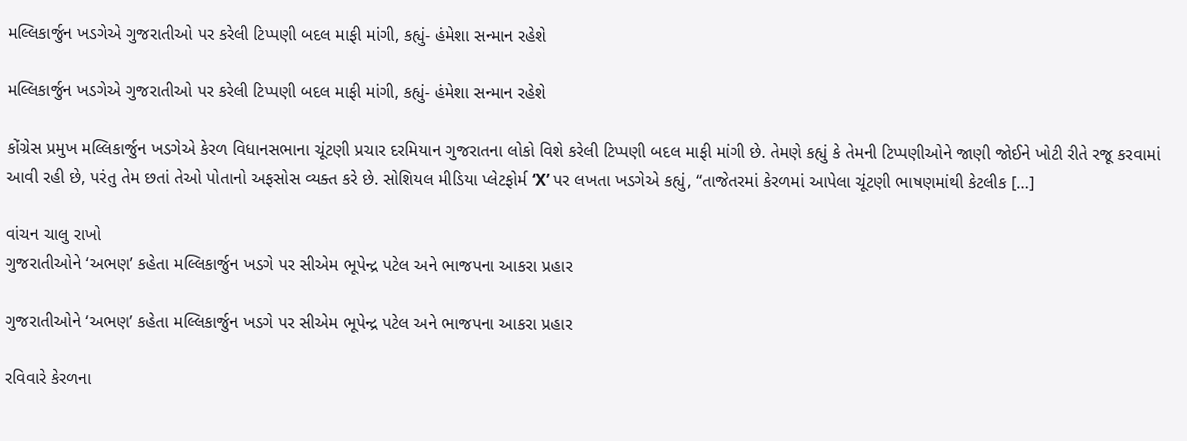મલ્લિકાર્જુન ખડગેએ ગુજરાતીઓ પર કરેલી ટિપ્પણી બદલ માફી માંગી, કહ્યું- હંમેશા સન્માન રહેશે

મલ્લિકાર્જુન ખડગેએ ગુજરાતીઓ પર કરેલી ટિપ્પણી બદલ માફી માંગી, કહ્યું- હંમેશા સન્માન રહેશે

કોંગ્રેસ પ્રમુખ મલ્લિકાર્જુન ખડગેએ કેરળ વિધાનસભાના ચૂંટણી પ્રચાર દરમિયાન ગુજરાતના લોકો વિશે કરેલી ટિપ્પણી બદલ માફી માંગી છે. તેમણે કહ્યું કે તેમની ટિપ્પણીઓને જાણી જોઈને ખોટી રીતે રજૂ કરવામાં આવી રહી છે, પરંતુ તેમ છતાં તેઓ પોતાનો અફસોસ વ્યક્ત કરે છે. સોશિયલ મીડિયા પ્લેટફોર્મ ‘X’ પર લખતા ખડગેએ કહ્યું, “તાજેતરમાં કેરળમાં આપેલા ચૂંટણી ભાષણમાંથી કેટલીક […]

વાંચન ચાલુ રાખો
ગુજરાતીઓને ‘અભણ’ કહેતા મલ્લિકાર્જુન ખડગે પર સીએમ ભૂપેન્દ્ર પટેલ અને ભાજપના આકરા પ્રહાર

ગુજરાતીઓને ‘અભણ’ કહેતા મલ્લિકાર્જુન ખડગે પર સીએમ ભૂપેન્દ્ર પટેલ અને ભાજપના આકરા પ્રહાર

રવિવારે કેરળના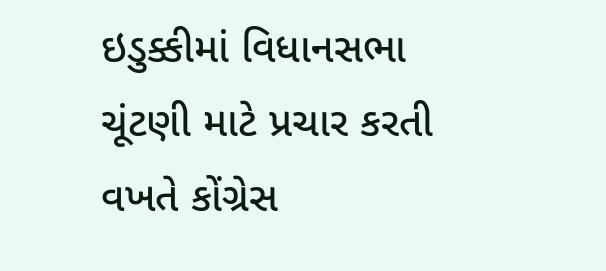ઇડુક્કીમાં વિધાનસભા ચૂંટણી માટે પ્રચાર કરતી વખતે કોંગ્રેસ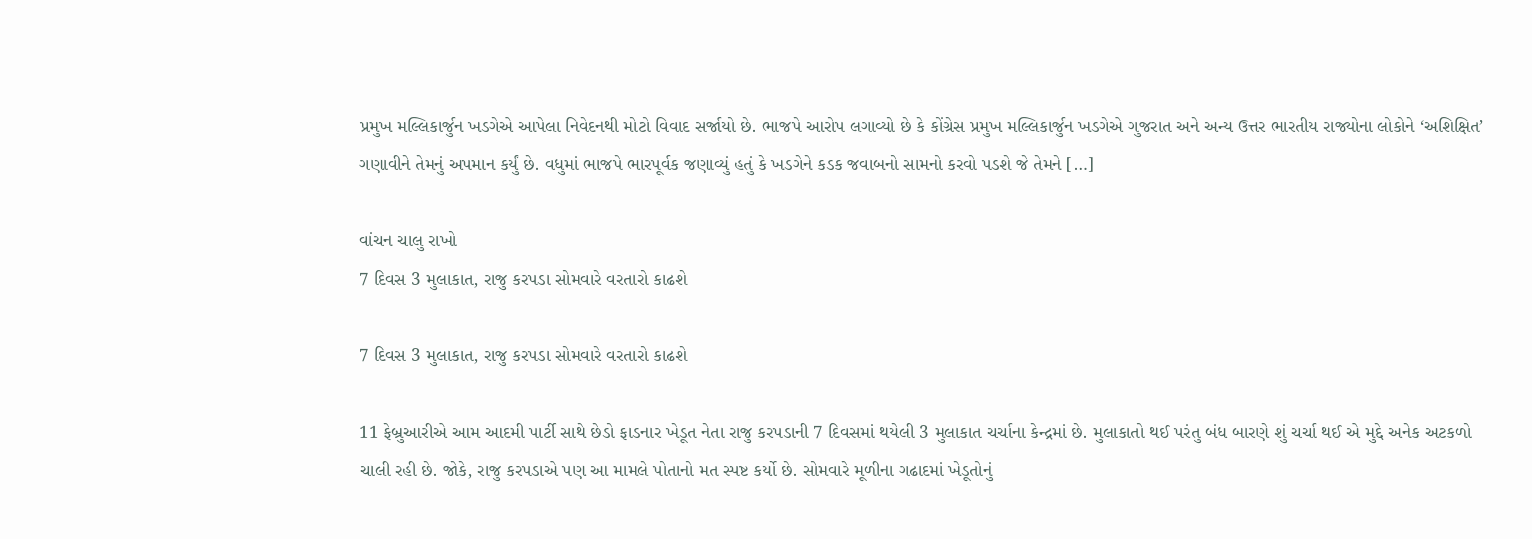પ્રમુખ મલ્લિકાર્જુન ખડગેએ આપેલા નિવેદનથી મોટો વિવાદ સર્જાયો છે. ભાજપે આરોપ લગાવ્યો છે કે કોંગ્રેસ પ્રમુખ મલ્લિકાર્જુન ખડગેએ ગુજરાત અને અન્ય ઉત્તર ભારતીય રાજ્યોના લોકોને ‘અશિક્ષિત’ ગણાવીને તેમનું અપમાન કર્યું છે. વધુમાં ભાજપે ભારપૂર્વક જણાવ્યું હતું કે ખડગેને કડક જવાબનો સામનો કરવો પડશે જે તેમને […]

વાંચન ચાલુ રાખો
7 દિવસ 3 મુલાકાત, રાજુ કરપડા સોમવારે વરતારો કાઢશે

7 દિવસ 3 મુલાકાત, રાજુ કરપડા સોમવારે વરતારો કાઢશે

11 ફેબ્રુઆરીએ આમ આદમી પાર્ટી સાથે છેડો ફાડનાર ખેડૂત નેતા રાજુ કરપડાની 7 દિવસમાં થયેલી 3 મુલાકાત ચર્ચાના કેન્દ્રમાં છે. મુલાકાતો થઈ પરંતુ બંધ બારણે શું ચર્ચા થઈ એ મુદ્દે અનેક અટકળો ચાલી રહી છે. જોકે, રાજુ કરપડાએ પણ આ મામલે પોતાનો મત સ્પષ્ટ કર્યો છે. સોમવારે મૂળીના ગઢાદમાં ખેડૂતોનું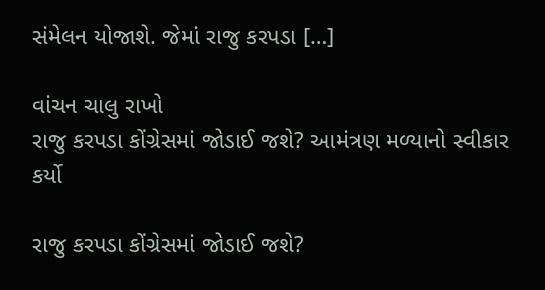સંમેલન યોજાશે. જેમાં રાજુ કરપડા […]

વાંચન ચાલુ રાખો
રાજુ કરપડા કોંગ્રેસમાં જોડાઈ જશે? આમંત્રણ મળ્યાનો સ્વીકાર કર્યો

રાજુ કરપડા કોંગ્રેસમાં જોડાઈ જશે?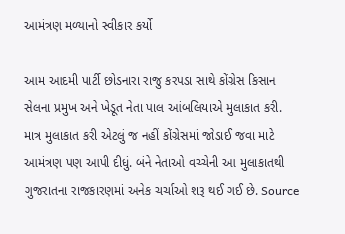આમંત્રણ મળ્યાનો સ્વીકાર કર્યો

આમ આદમી પાર્ટી છોડનારા રાજુ કરપડા સાથે કોંગ્રેસ કિસાન સેલના પ્રમુખ અને ખેડૂત નેતા પાલ આંબલિયાએ મુલાકાત કરી. માત્ર મુલાકાત કરી એટલું જ નહીં કોંગ્રેસમાં જોડાઈ જવા માટે આમંત્રણ પણ આપી દીધું. બંને નેતાઓ વચ્ચેની આ મુલાકાતથી ગુજરાતના રાજકારણમાં અનેક ચર્ચાઓ શરૂ થઈ ગઈ છે. Source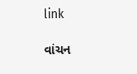link

વાંચન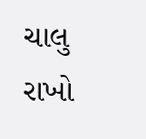ચાલુ રાખો